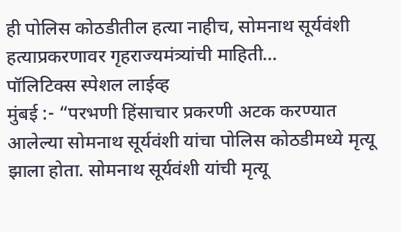ही पोलिस कोठडीतील हत्या नाहीच, सोमनाथ सूर्यवंशी हत्याप्रकरणावर गृहराज्यमंत्र्यांची माहिती…
पॉलिटिक्स स्पेशल लाईव्ह
मुंबई :- “परभणी हिंसाचार प्रकरणी अटक करण्यात आलेल्या सोमनाथ सूर्यवंशी यांचा पोलिस कोठडीमध्ये मृत्यू झाला होता. सोमनाथ सूर्यवंशी यांची मृत्यू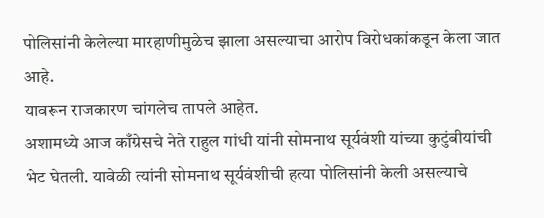पोलिसांनी केलेल्या मारहाणीमुळेच झाला असल्याचा आरोप विरोधकांकडून केला जात आहे.
यावरून राजकारण चांगलेच तापले आहेत.
अशामध्ये आज काँग्रेसचे नेते राहुल गांधी यांनी सोमनाथ सूर्यवंशी यांच्या कुटुंबीयांची भेट घेतली. यावेळी त्यांनी सोमनाथ सूर्यवंशीची हत्या पोलिसांनी केली असल्याचे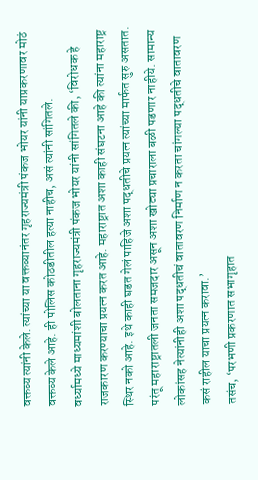वक्तव्य त्यांनी केले. त्यांच्या या वक्तव्यानंतर गृहराज्यमंत्री पंकज भोयर यांनी याप्रकरणावर मोठं वक्तव्य केले आहे. ही पोलिस कोठडीतील हत्या नाहीच, असं त्यांनी सांगितले.
वर्ध्यामध्ये माध्यमांशी बोलताना गृहराज्यमंत्री पंकज भोयर यांनी सांगितले की, ‘विरोधक हे राजकारण करण्याचा प्रयत्न करत आहे. महाराष्ट्रात अशा काही संघटना आहे की त्यांना महाराष्ट्र स्थिर नको आहे. इथे काही घडत गेलं पाहिजे अशा पद्धतीचे प्रयत्न त्यांच्या मार्फत सुरु असतात. परंतू महाराष्ट्रातली जनता समजदार असून अशा खोट्या प्रचाराला बळी पडणार नाहीये. सामान्य लोकांसह नेत्यांनीही अशा पद्धतीचं वातावरण निर्माण न करता चांगल्या पद्धतीचे वातावरण कसं राहील याचा प्रयत्न करावा.’
तसंच, ‘परभणी प्रकरणात सभागृहात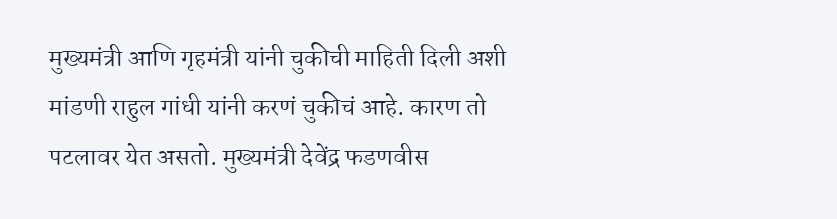मुख्यमंत्री आणि गृहमंत्री यांनी चुकीची माहिती दिली अशी मांडणी राहुल गांधी यांनी करणं चुकीचं आहे. कारण तो पटलावर येत असतो. मुख्यमंत्री देवेंद्र फडणवीस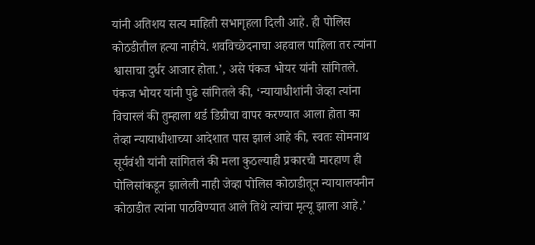यांनी अतिशय सत्य माहिती सभागृहला दिली आहे. ही पोलिस कोठडीतील हत्या नाहीये. शवविच्छेदनाचा अहवाल पाहिला तर त्यांना श्वासाचा दुर्धर आजार होता.’, असे पंकज भोयर यांनी सांगितले.
पंकज भोयर यांनी पुढे सांगितले की, ‘न्यायाधीशांनी जेव्हा त्यांना विचारलं की तुम्हाला थर्ड डिग्रीचा वापर करण्यात आला होता का तेव्हा न्यायाधीशाच्या आदेशात पास झालं आहे की, स्वतः सोमनाथ सूर्यवंशी यांनी सांगितलं की मला कुठल्याही प्रकारची मारहाण ही पोलिसांकडून झालेली नाही जेव्हा पोलिस कोठाडीतून न्यायालयनीन कोठाडीत त्यांना पाठविण्यात आले तिथे त्यांचा मृत्यू झाला आहे.’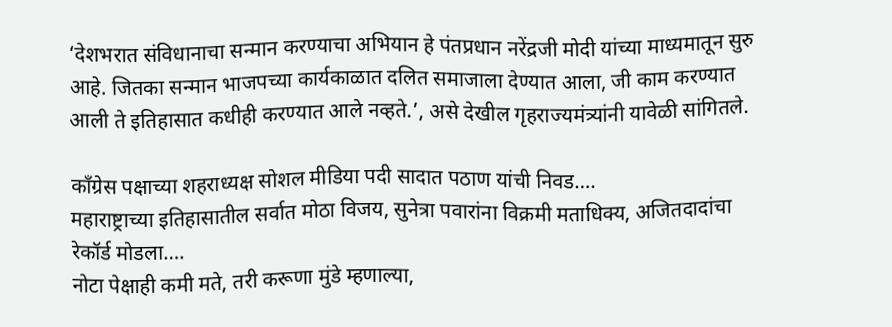‘देशभरात संविधानाचा सन्मान करण्याचा अभियान हे पंतप्रधान नरेंद्रजी मोदी यांच्या माध्यमातून सुरु आहे. जितका सन्मान भाजपच्या कार्यकाळात दलित समाजाला देण्यात आला, जी काम करण्यात आली ते इतिहासात कधीही करण्यात आले नव्हते.’, असे देखील गृहराज्यमंत्र्यांनी यावेळी सांगितले.

काँग्रेस पक्षाच्या शहराध्यक्ष सोशल मीडिया पदी सादात पठाण यांची निवड….
महाराष्ट्राच्या इतिहासातील सर्वात मोठा विजय, सुनेत्रा पवारांना विक्रमी मताधिक्य, अजितदादांचा रेकॉर्ड मोडला….
नोटा पेक्षाही कमी मते, तरी करूणा मुंडे म्हणाल्या,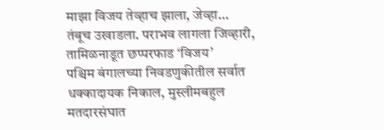माझा विजय तेव्हाच झाला, जेव्हा…
तंबूच उखाडला. पराभव लागला जिव्हारी, तामिळनाडूत छप्परफाड ‘विजय’
पश्चिम बंगालच्या निवडणुकीतील सर्वात धक्कादायक निकाल, मुस्लीमबहुल मतदारसंघात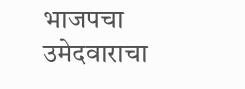भाजपचा उमेदवाराचा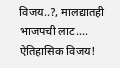विजय..?, मालद्यातही भाजपची लाट….
ऐतिहासिक विजय!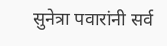सुनेत्रा पवारांनी सर्व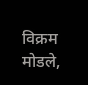विक्रम मोडले,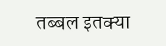तब्बल इतक्या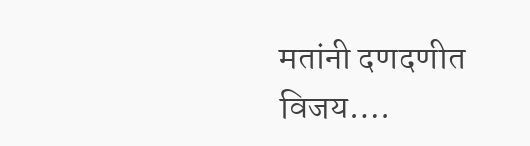मतांनी दणदणीत विजय….